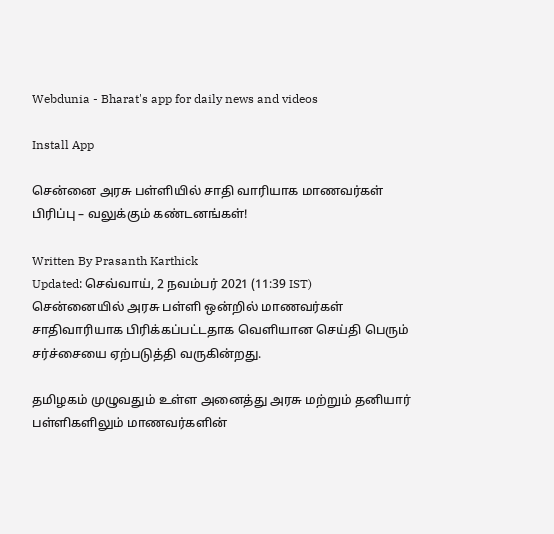Webdunia - Bharat's app for daily news and videos

Install App

சென்னை அரசு பள்ளியில் சாதி வாரியாக மாணவர்கள் பிரிப்பு – வலுக்கும் கண்டனங்கள்!

Written By Prasanth Karthick
Updated: செவ்வாய், 2 நவம்பர் 2021 (11:39 IST)
சென்னையில் அரசு பள்ளி ஒன்றில் மாணவர்கள் சாதிவாரியாக பிரிக்கப்பட்டதாக வெளியான செய்தி பெரும் சர்ச்சையை ஏற்படுத்தி வருகின்றது.

தமிழகம் முழுவதும் உள்ள அனைத்து அரசு மற்றும் தனியார் பள்ளிகளிலும் மாணவர்களின்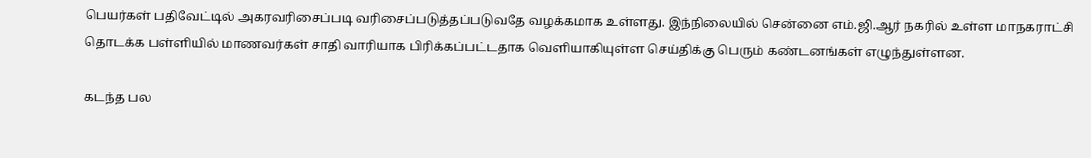பெயர்கள் பதிவேட்டில் அகரவரிசைப்படி வரிசைப்படுத்தப்படுவதே வழக்கமாக உள்ளது. இந்நிலையில் சென்னை எம்.ஜி.ஆர் நகரில் உள்ள மாநகராட்சி தொடக்க பள்ளியில் மாணவர்கள் சாதி வாரியாக பிரிக்கப்பட்டதாக வெளியாகியுள்ள செய்திக்கு பெரும் கண்டனங்கள் எழுந்துள்ளன.

கடந்த பல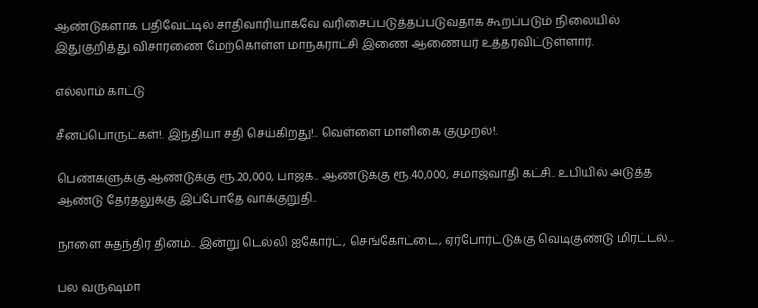ஆண்டுகளாக பதிவேட்டில் சாதிவாரியாகவே வரிசைப்படுத்தப்படுவதாக கூறப்படும் நிலையில் இதுகுறித்து விசாரணை மேற்கொள்ள மாநகராட்சி இணை ஆணையர் உத்தரவிட்டுள்ளார்.

எல்லாம் காட்டு

சீனப்பொருட்கள்!. இந்தியா சதி செய்கிறது!.. வெள்ளை மாளிகை குமுறல்!.

பெண்களுக்கு ஆண்டுக்கு ரூ.20,000, பாஜக.. ஆண்டுக்கு ரூ.40,000, சமாஜ்வாதி கட்சி.. உபியில் அடுத்த ஆண்டு தேர்தலுக்கு இப்போதே வாக்குறுதி..

நாளை சுதந்திர தினம்.. இன்று டெல்லி ஐகோர்ட், செங்கோட்டை, ஏர்போர்ட்டுக்கு வெடிகுண்டு மிரட்டல்...

பல வருஷமா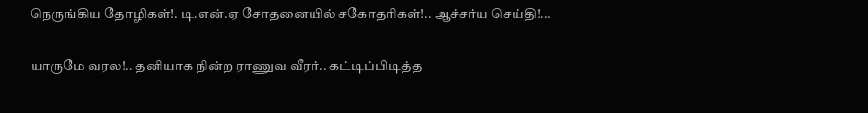நெருங்கிய தோழிகள்!. டி.என்.ஏ சோதனையில் சகோதரிகள்!.. ஆச்சர்ய செய்தி!...

யாருமே வரல!.. தனியாக நின்ற ராணுவ வீரர்.. கட்டிப்பிடித்த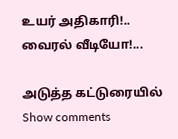உயர் அதிகாரி!.. வைரல் வீடியோ!...

அடுத்த கட்டுரையில்
Show comments